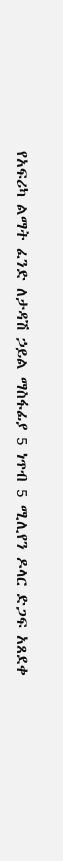የአፍሪካ ልማት ፈንድ ለታዳሽ ኃይል ማስፋፊያ 5 ነጥብ 5 ሚሊየን ዶላር ድጋፍ አጸደቀ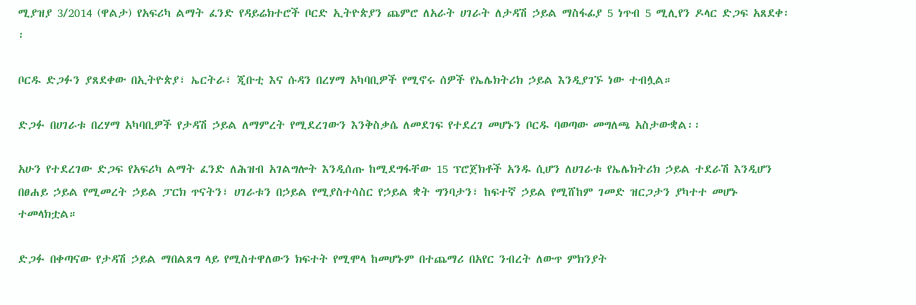ሚያዝያ 3/2014 (ዋልታ) የአፍሪካ ልማት ፈንድ የዳይሬክተሮች ቦርድ ኢትዮጵያን ጨምሮ ለአራት ሀገራት ለታዳሽ ኃይል ማስፋፊያ 5 ነጥብ 5 ሚሊየን ዶላር ድጋፍ አጸደቀ፡፡

ቦርዱ ድጋፉን ያጸደቀው በኢትዮጵያ፣ ኤርትራ፣ ጂቡቲ እና ሱዳን በረሃማ አካባቢዎች የሚኖሩ ሰዎች የኤሌክትሪክ ኃይል እንዲያገኙ ነው ተብሏል።

ድጋፉ በሀገራቱ በረሃማ አካባቢዎች የታዳሽ ኃይል ለማምረት የሚደረገውን እንቅስቃሴ ለመደገፍ የተደረገ መሆኑን ቦርዱ ባወጣው መግለጫ አስታውቋል፡፡

አሁን የተደረገው ድጋፍ የአፍሪካ ልማት ፈንድ ለሕዝብ አገልግሎት እንዲሰጡ ከሚደግፋቸው 15 ፕሮጀክቶች አንዱ ሲሆን ለሀገራቱ የኤሌክትሪክ ኃይል ተደራሽ እንዲሆን በፀሐይ ኃይል የሚመረት ኃይል ፓርክ ጥናትን፣ ሀገራቱን በኃይል የሚያስተሳስር የኃይል ቋት ግንባታን፣ ከፍተኛ ኃይል የሚሸከም ገመድ ዝርጋታን ያካተተ መሆኑ ተመላክቷል።

ድጋፉ በቀጣናው የታዳሽ ኃይል ማበልጸግ ላይ የሚስተዋለውን ክፍተት የሚሞላ ከመሆኑም በተጨማሪ በአየር ንብረት ለውጥ ምክንያት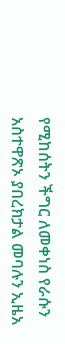የሚከሰትን ችግር ለመቀነስ የራሱን አስተዋጽኦ ያበረክታል መባሉን ኢዜአ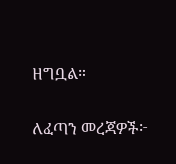ዘግቧል።

ለፈጣን መረጃዎች፦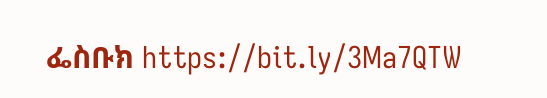ፌስቡክ https://bit.ly/3Ma7QTW